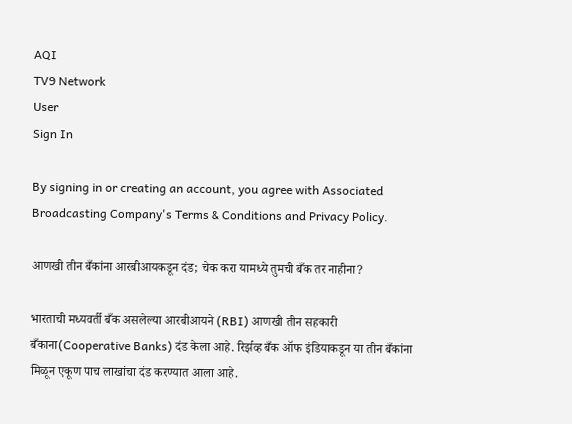AQI
TV9 Network
User
Sign In

By signing in or creating an account, you agree with Associated Broadcasting Company's Terms & Conditions and Privacy Policy.

आणखी तीन बँकांना आरबीआयकडून दंड; चेक करा यामध्ये तुमची बँक तर नाहीना?

भारताची मध्यवर्ती बँक असलेल्या आरबीआयने (RBI) आणखी तीन सहकारी बँकाना(Cooperative Banks) दंड केला आहे. रिर्झव्ह बँक ऑफ इंडियाकडून या तीन बँकांना मिळून एकूण पाच लाखांचा दंड करण्यात आला आहे.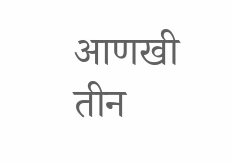आणखी तीन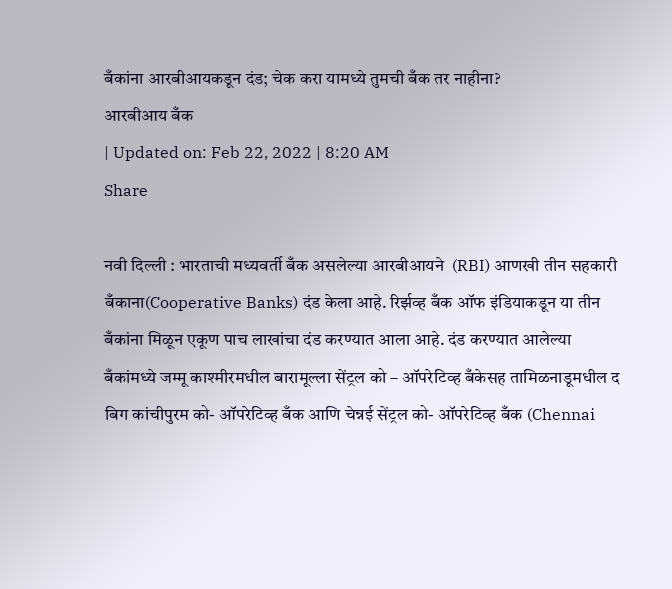बँकांना आरबीआयकडून दंड; चेक करा यामध्ये तुमची बँक तर नाहीना?
आरबीआय बँक
| Updated on: Feb 22, 2022 | 8:20 AM
Share

नवी दिल्ली : भारताची मध्यवर्ती बँक असलेल्या आरबीआयने  (RBI) आणखी तीन सहकारी बँकाना(Cooperative Banks) दंड केला आहे. रिर्झव्ह बँक ऑफ इंडियाकडून या तीन बँकांना मिळून एकूण पाच लाखांचा दंड करण्यात आला आहे. दंड करण्यात आलेल्या बँकांमध्ये जम्मू काश्मीरमधील बारामूल्ला सेंट्रल को – ऑपरेटिव्ह बँकेसह तामिळनाडूमधील द बिग कांचीपुरम को- ऑपरेटिव्ह बँक आणि चेन्नई सेंट्रल को- ऑपरेटिव्ह बँक (Chennai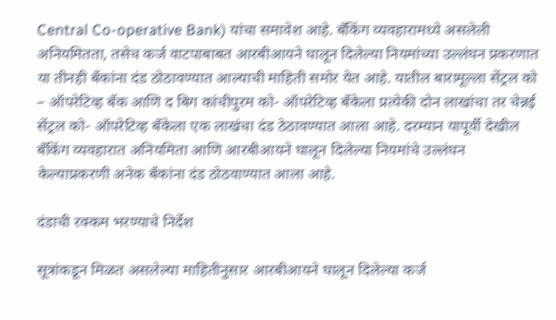Central Co-operative Bank) यांचा समावेश आहे. बँकिंग व्यवहारामध्ये असलेली अनियमितता, तसेच कर्ज वाटपाबाबत आरबीआयने घालून दिलेल्या नियमांच्या उल्लंघन प्रकरणात या तीनही बँकांना दंड ठोठावण्यात आल्याची माहिती समोर येत आहे. यातील बारामूल्ला सेंट्रल को – ऑपरेटिव्ह बँक आणि द बिग कांचीपुरम को- ऑपरेटिव्ह बँकेला प्रत्येकी दोन लाखांचा तर चेन्नई सेंट्रल को- ऑपरेटिव्ह बँकेला एक लाखंचा दंड ठेठावण्यात आला आहे. दरम्यान यापूर्वी देखील बँकिंग व्यवहारात अनियमिता आणि आरबीआयने घालून दिलेल्या नियमांचे उल्लंघन केल्याप्रकरणी अनेक बँकांना दंड ठोठवाण्यात आला आहे.

दंडाची रक्कम भरण्याचे निर्देश

सूत्रांकडून मिळत असलेल्या माहितीनुसार आरबीआयने घालून दिलेल्या कर्ज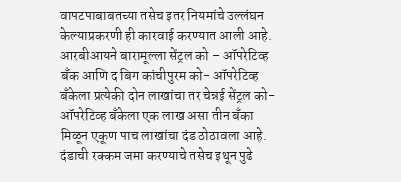वापटपाबाबतच्या तसेच इतर नियमांचे उल्लंघन केल्याप्रकरणी ही कारवाई करण्यात आली आहे. आरबीआयने बारामूल्ला सेंट्रल को – ऑपरेटिव्ह बँक आणि द बिग कांचीपुरम को- ऑपरेटिव्ह बँकेला प्रत्येकी दोन लाखांचा तर चेन्नई सेंट्रल को- ऑपरेटिव्ह बँकेला एक लाख असा तीन बँका मिळून एकूण पाच लाखांचा दंड ठोठावला आहे. दंडाची रक्कम जमा करण्याचे तसेच इथून पुढे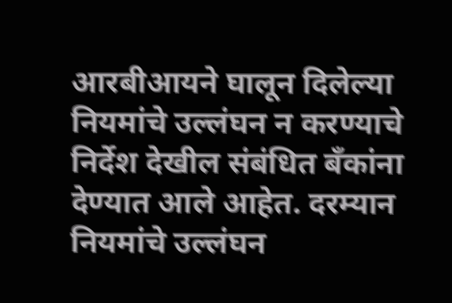आरबीआयने घालून दिलेल्या नियमांचे उल्लंघन न करण्याचे निर्देश देखील संबंधित बँकांना देण्यात आले आहेत. दरम्यान नियमांचे उल्लंघन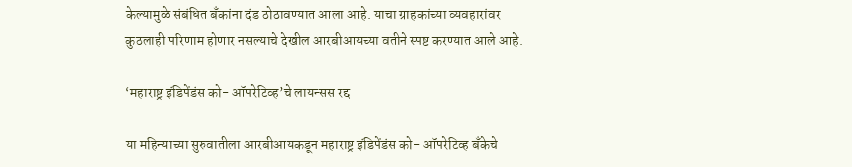केल्यामुळे संबंधित बँकांना दंड ठोठावण्यात आला आहे. याचा ग्राहकांच्या व्यवहारांवर कुठलाही परिणाम होणार नसल्याचे देखील आरबीआयच्या वतीने स्पष्ट करण्यात आले आहे.

‘महाराष्ट्र इंडिपेंडंस को- ऑपरेटिव्ह’चे लायन्सस रद्द

या महिन्याच्या सुरुवातीला आरबीआयकडून महाराष्ट्र इंडिपेंडंस को- ऑपरेटिव्ह बँकेचे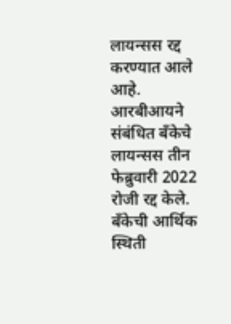लायन्सस रद्द करण्यात आले आहे. आरबीआयने संबंधित बँकेचे लायन्सस तीन फेब्रुवारी 2022 रोजी रद्द केले. बँकेची आर्थिक स्थिती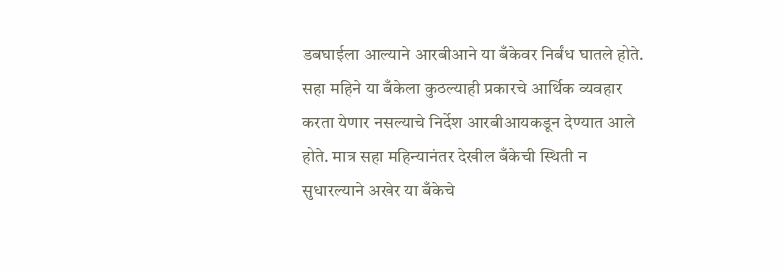डबघाईला आल्याने आरबीआने या बँकेवर निर्बंध घातले होते. सहा महिने या बँकेला कुठल्याही प्रकारचे आर्थिक व्यवहार करता येणार नसल्याचे निर्देश आरबीआयकडून देण्यात आले होते. मात्र सहा महिन्यानंतर देखील बँकेची स्थिती न सुधारल्याने अखेर या बँकेचे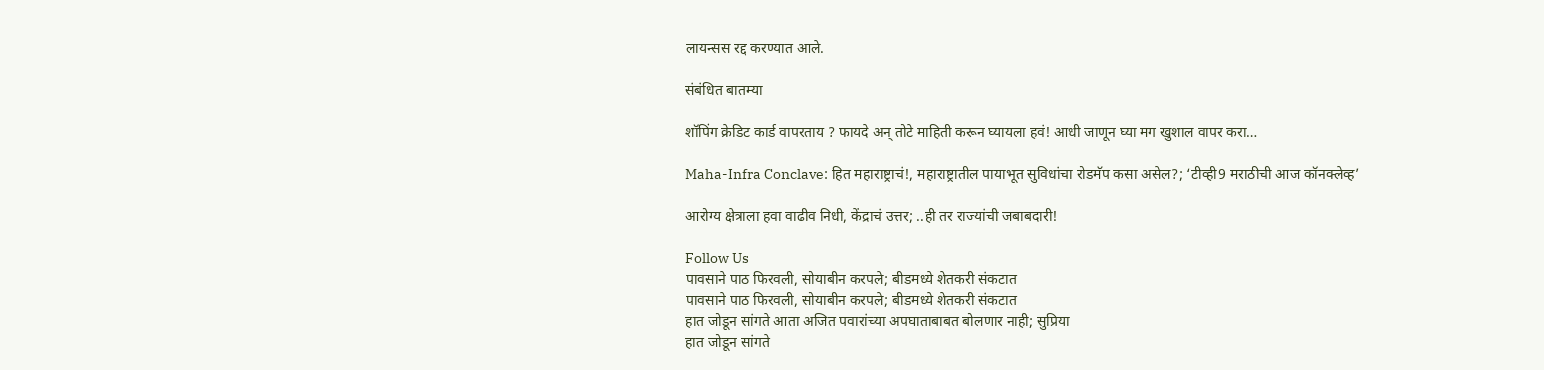लायन्सस रद्द करण्यात आले.

संबंधित बातम्या

शॉपिंग क्रेडिट कार्ड वापरताय ? फायदे अन् तोटे माहिती करून घ्यायला हवं! आधी जाणून घ्या मग खुशाल वापर करा…

Maha-Infra Conclave: हित महाराष्ट्राचं!, महाराष्ट्रातील पायाभूत सुविधांचा रोडमॅप कसा असेल?; ‘टीव्ही9 मराठीची आज कॉनक्लेव्ह’

आरोग्य क्षेत्राला हवा वाढीव निधी, केंद्राचं उत्तर; ..ही तर राज्यांची जबाबदारी!

Follow Us
पावसाने पाठ फिरवली, सोयाबीन करपले; बीडमध्ये शेतकरी संकटात
पावसाने पाठ फिरवली, सोयाबीन करपले; बीडमध्ये शेतकरी संकटात
हात जोडून सांगते आता अजित पवारांच्या अपघाताबाबत बोलणार नाही; सुप्रिया
हात जोडून सांगते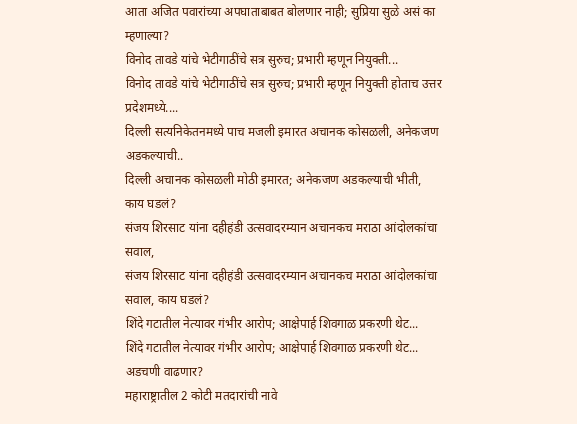आता अजित पवारांच्या अपघाताबाबत बोलणार नाही; सुप्रिया सुळे असं का म्हणाल्या?
विनोद तावडे यांचे भेटीगाठींचे सत्र सुरुच; प्रभारी म्हणून नियुक्ती...
विनोद तावडे यांचे भेटीगाठींचे सत्र सुरुच; प्रभारी म्हणून नियुक्ती होताच उत्तर प्रदेशमध्ये....
दिल्ली सत्यनिकेतनमध्ये पाच मजली इमारत अचानक कोसळली, अनेकजण अडकल्याची..
दिल्ली अचानक कोसळली मोठी इमारत; अनेकजण अडकल्याची भीती, काय घडलं?
संजय शिरसाट यांना दहीहंडी उत्सवादरम्यान अचानकच मराठा आंदोलकांचा सवाल,
संजय शिरसाट यांना दहीहंडी उत्सवादरम्यान अचानकच मराठा आंदोलकांचा सवाल, काय घडलं?
शिंदे गटातील नेत्यावर गंभीर आरोप; आक्षेपार्ह शिवगाळ प्रकरणी थेट...
शिंदे गटातील नेत्यावर गंभीर आरोप; आक्षेपार्ह शिवगाळ प्रकरणी थेट... अडचणी वाढणार?
महाराष्ट्रातील 2 कोटी मतदारांची नावे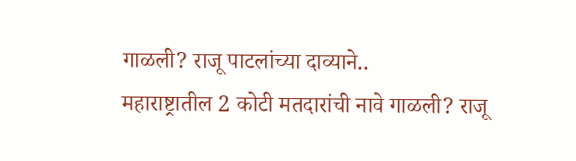गाळली? राजू पाटलांच्या दाव्याने..
महाराष्ट्रातील 2 कोटी मतदारांची नावे गाळली? राजू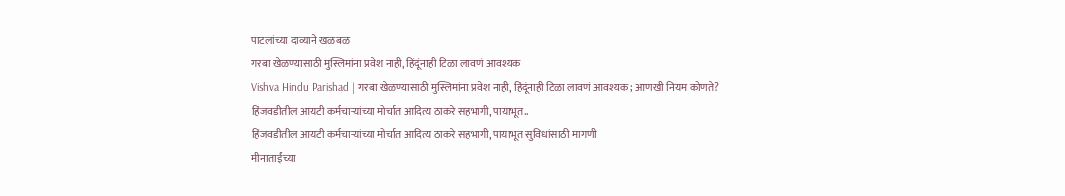पाटलांच्या दाव्याने खळबळ
गरबा खेळण्यासाठी मुस्लिमांना प्रवेश नाही, हिंदूंनाही टिळा लावणं आवश्यक
Vishva Hindu Parishad | गरबा खेळण्यासाठी मुस्लिमांना प्रवेश नाही, हिंदूंनाही टिळा लावणं आवश्यक; आणखी नियम कोणते?
हिंजवडीतील आयटी कर्मचाऱ्यांच्या मोर्चात आदित्य ठाकरे सहभागी, पायाभूत..
हिंजवडीतील आयटी कर्मचाऱ्यांच्या मोर्चात आदित्य ठाकरे सहभागी, पायाभूत सुविधांसाठी मागणी
मीनाताईंच्या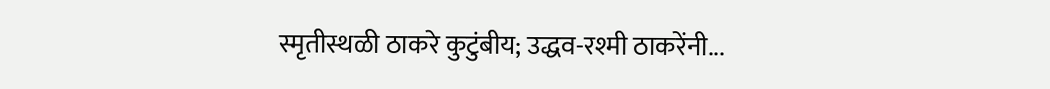स्मृतीस्थळी ठाकरे कुटुंबीय; उद्धव-रश्मी ठाकरेंनी...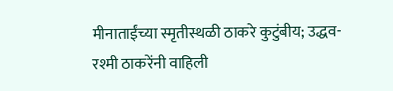मीनाताईंच्या स्मृतीस्थळी ठाकरे कुटुंबीय; उद्धव-रश्मी ठाकरेंनी वाहिली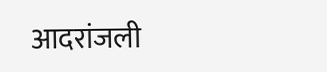आदरांजली